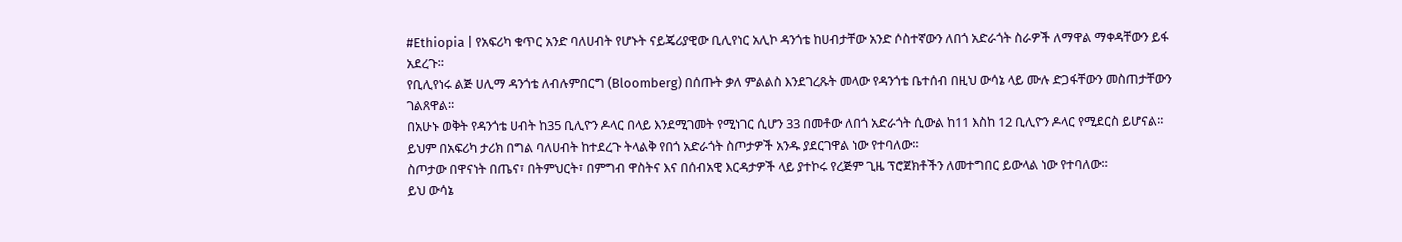#Ethiopia | የአፍሪካ ቁጥር አንድ ባለሀብት የሆኑት ናይጄሪያዊው ቢሊየነር አሊኮ ዳንጎቴ ከሀብታቸው አንድ ሶስተኛውን ለበጎ አድራጎት ስራዎች ለማዋል ማቀዳቸውን ይፋ አደረጉ።
የቢሊየነሩ ልጅ ሀሊማ ዳንጎቴ ለብሉምበርግ (Bloomberg) በሰጡት ቃለ ምልልስ እንደገረጹት መላው የዳንጎቴ ቤተሰብ በዚህ ውሳኔ ላይ ሙሉ ድጋፋቸውን መስጠታቸውን ገልጸዋል።
በአሁኑ ወቅት የዳንጎቴ ሀብት ከ35 ቢሊዮን ዶላር በላይ እንደሚገመት የሚነገር ሲሆን 33 በመቶው ለበጎ አድራጎት ሲውል ከ11 እስከ 12 ቢሊዮን ዶላር የሚደርስ ይሆናል።
ይህም በአፍሪካ ታሪክ በግል ባለሀብት ከተደረጉ ትላልቅ የበጎ አድራጎት ስጦታዎች አንዱ ያደርገዋል ነው የተባለው።
ስጦታው በዋናነት በጤና፣ በትምህርት፣ በምግብ ዋስትና እና በሰብአዊ እርዳታዎች ላይ ያተኮሩ የረጅም ጊዜ ፕሮጀክቶችን ለመተግበር ይውላል ነው የተባለው።
ይህ ውሳኔ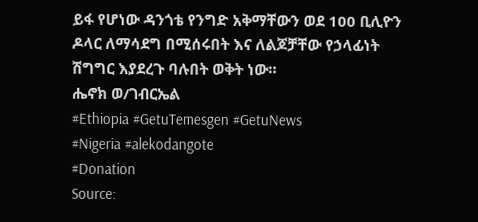ይፋ የሆነው ዳንጎቴ የንግድ አቅማቸውን ወደ 100 ቢሊዮን ዶላር ለማሳደግ በሚሰሩበት እና ለልጆቻቸው የኃላፊነት ሽግግር እያደረጉ ባሉበት ወቅት ነው።
ሔኖክ ወ/ገብርኤል
#Ethiopia #GetuTemesgen #GetuNews
#Nigeria #alekodangote
#Donation
Source: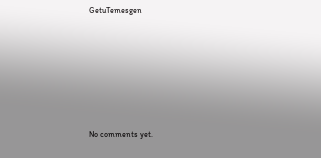GetuTemesgen









No comments yet.